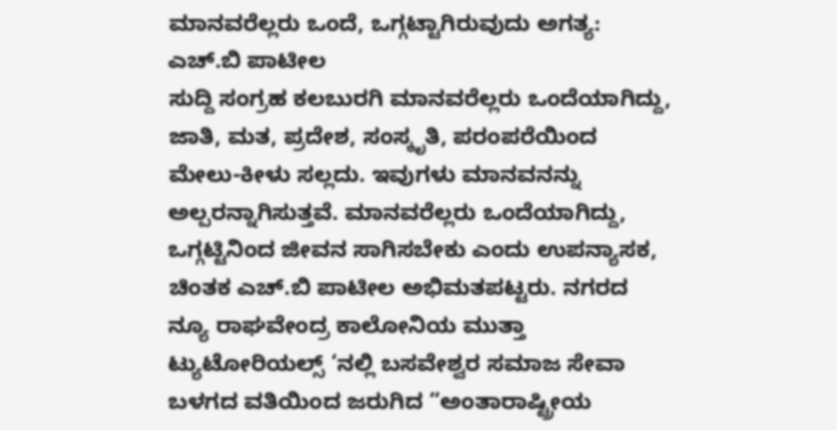ಮಾನವರೆಲ್ಲರು ಒಂದೆ, ಒಗ್ಗಟ್ಟಾಗಿರುವುದು ಅಗತ್ಯ: ಎಚ್.ಬಿ ಪಾಟೀಲ
ಸುದ್ದಿ ಸಂಗ್ರಹ ಕಲಬುರಗಿ ಮಾನವರೆಲ್ಲರು ಒಂದೆಯಾಗಿದ್ದು, ಜಾತಿ, ಮತ, ಪ್ರದೇಶ, ಸಂಸ್ಕೃತಿ, ಪರಂಪರೆಯಿಂದ ಮೇಲು-ಕೀಳು ಸಲ್ಲದು. ಇವುಗಳು ಮಾನವನನ್ನು ಅಲ್ಪರನ್ನಾಗಿಸುತ್ತವೆ. ಮಾನವರೆಲ್ಲರು ಒಂದೆಯಾಗಿದ್ದು, ಒಗ್ಗಟ್ಟಿನಿಂದ ಜೀವನ ಸಾಗಿಸಬೇಕು ಎಂದು ಉಪನ್ಯಾಸಕ, ಚಿಂತಕ ಎಚ್.ಬಿ ಪಾಟೀಲ ಅಭಿಮತಪಟ್ಟರು. ನಗರದ ನ್ಯೂ ರಾಘವೇಂದ್ರ ಕಾಲೋನಿಯ ಮುತ್ತಾ ಟ್ಯುಟೋರಿಯಲ್ಸ್ ‘ನಲ್ಲಿ ಬಸವೇಶ್ವರ ಸಮಾಜ ಸೇವಾ ಬಳಗದ ವತಿಯಿಂದ ಜರುಗಿದ “ಅಂತಾರಾಷ್ಟ್ರೀಯ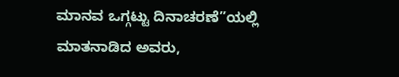ಮಾನವ ಒಗ್ಗಟ್ಟು ದಿನಾಚರಣೆ”ಯಲ್ಲಿ ಮಾತನಾಡಿದ ಅವರು,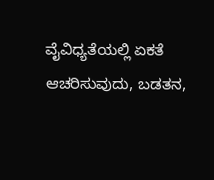ವೈವಿಧ್ಯತೆಯಲ್ಲಿ ಏಕತೆ ಆಚರಿಸುವುದು, ಬಡತನ,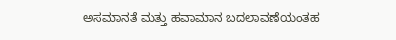ಅಸಮಾನತೆ ಮತ್ತು ಹವಾಮಾನ ಬದಲಾವಣೆಯಂತಹ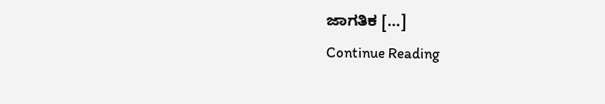ಜಾಗತಿಕ […]
Continue Reading